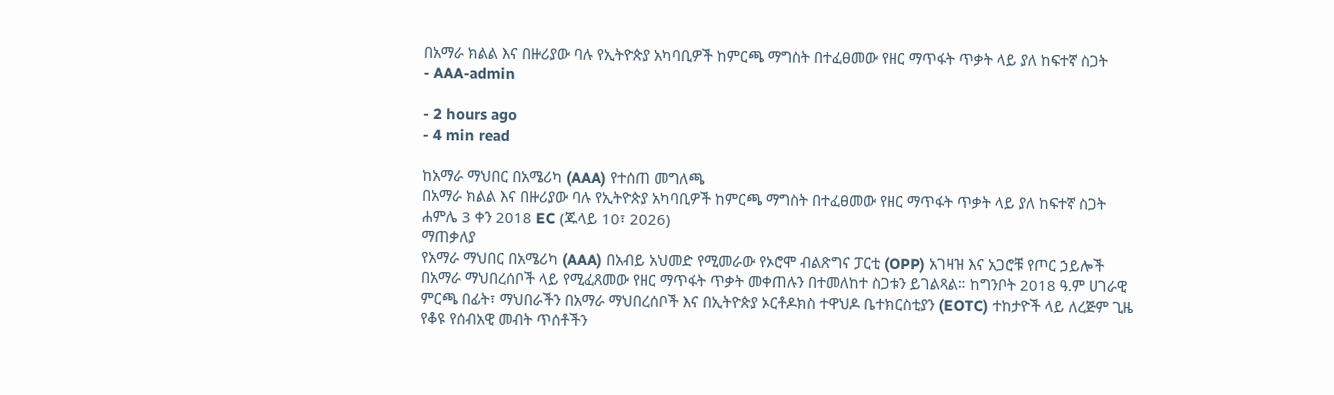በአማራ ክልል እና በዙሪያው ባሉ የኢትዮጵያ አካባቢዎች ከምርጫ ማግስት በተፈፀመው የዘር ማጥፋት ጥቃት ላይ ያለ ከፍተኛ ስጋት
- AAA-admin

- 2 hours ago
- 4 min read

ከአማራ ማህበር በአሜሪካ (AAA) የተሰጠ መግለጫ
በአማራ ክልል እና በዙሪያው ባሉ የኢትዮጵያ አካባቢዎች ከምርጫ ማግስት በተፈፀመው የዘር ማጥፋት ጥቃት ላይ ያለ ከፍተኛ ስጋት
ሐምሌ 3 ቀን 2018 EC (ጁላይ 10፣ 2026)
ማጠቃለያ
የአማራ ማህበር በአሜሪካ (AAA) በአብይ አህመድ የሚመራው የኦሮሞ ብልጽግና ፓርቲ (OPP) አገዛዝ እና አጋሮቹ የጦር ኃይሎች በአማራ ማህበረሰቦች ላይ የሚፈጸመው የዘር ማጥፋት ጥቃት መቀጠሉን በተመለከተ ስጋቱን ይገልጻል። ከግንቦት 2018 ዓ.ም ሀገራዊ ምርጫ በፊት፣ ማህበራችን በአማራ ማህበረሰቦች እና በኢትዮጵያ ኦርቶዶክስ ተዋህዶ ቤተክርስቲያን (EOTC) ተከታዮች ላይ ለረጅም ጊዜ የቆዩ የሰብአዊ መብት ጥሰቶችን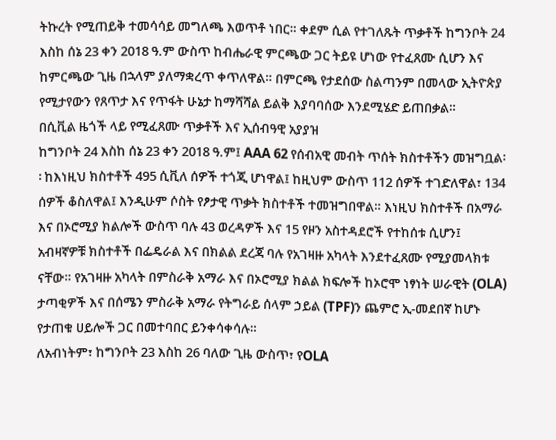ትኩረት የሚጠይቅ ተመሳሳይ መግለጫ እወጥቶ ነበር። ቀደም ሲል የተገለጹት ጥቃቶች ከግንቦት 24 እስከ ሰኔ 23 ቀን 2018 ዓ.ም ውስጥ ከብሔራዊ ምርጫው ጋር ትይዩ ሆነው የተፈጸሙ ሲሆን እና ከምርጫው ጊዜ በኋላም ያለማቋረጥ ቀጥለዋል። በምርጫ የታደሰው ስልጣንም በመላው ኢትዮጵያ የሚታየውን የጸጥታ እና የጥፋት ሁኔታ ከማሻሻል ይልቅ እያባባሰው እንደሚሄድ ይጠበቃል።
በሲቪል ዜጎች ላይ የሚፈጸሙ ጥቃቶች እና ኢሰብዓዊ አያያዝ
ከግንቦት 24 እስከ ሰኔ 23 ቀን 2018 ዓ.ም፤ AAA 62 የሰብአዊ መብት ጥሰት ክስተቶችን መዝግቧል፡፡ ከእነዚህ ክስተቶች 495 ሲቪለ ሰዎች ተጎጂ ሆነዋል፤ ከዚህም ውስጥ 112 ሰዎች ተገድለዋል፣ 134 ሰዎች ቆስለዋል፤ እንዲሁም ሶስት የፆታዊ ጥቃት ክስተቶች ተመዝግበዋል። እነዚህ ክስተቶች በአማራ እና በኦሮሚያ ክልሎች ውስጥ ባሉ 43 ወረዳዎች እና 15 የዞን አስተዳደሮች የተከሰቱ ሲሆን፤ አብዛኛዎቹ ክስተቶች በፌዴራል እና በክልል ደረጃ ባሉ የአገዛዙ አካላት እንደተፈጸሙ የሚያመላክቱ ናቸው። የአገዛዙ አካላት በምስራቅ አማራ እና በኦሮሚያ ክልል ክፍሎች ከኦሮሞ ነፃነት ሠራዊት (OLA) ታጣቂዎች እና በሰሜን ምስራቅ አማራ የትግራይ ሰላም ኃይል (TPF)ን ጨምሮ ኢ-መደበኛ ከሆኑ የታጠቁ ሀይሎች ጋር በመተባበር ይንቀሳቀሳሉ።
ለአብነትም፣ ከግንቦት 23 እስከ 26 ባለው ጊዜ ውስጥ፣ የOLA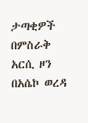ታጣቂዎች በምስራቅ አርሲ ዞን በአሴኮ ወረዳ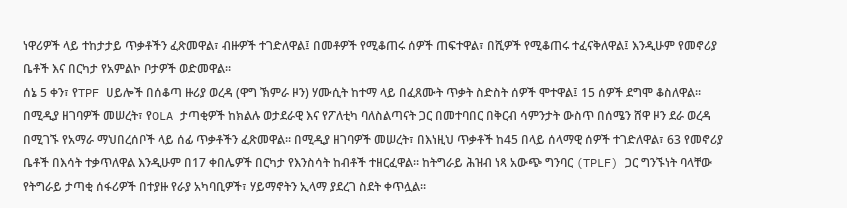ነዋሪዎች ላይ ተከታታይ ጥቃቶችን ፈጽመዋል፣ ብዙዎች ተገድለዋል፤ በመቶዎች የሚቆጠሩ ሰዎች ጠፍተዋል፣ በሺዎች የሚቆጠሩ ተፈናቅለዋል፤ እንዲሁም የመኖሪያ ቤቶች እና በርካታ የአምልኮ ቦታዎች ወድመዋል።
ሰኔ 5 ቀን፣ የTPF ሀይሎች በሰቆጣ ዙሪያ ወረዳ (ዋግ ኽምራ ዞን) ሃሙሲት ከተማ ላይ በፈጸሙት ጥቃት ስድስት ሰዎች ሞተዋል፤ 15 ሰዎች ደግሞ ቆስለዋል። በሚዲያ ዘገባዎች መሠረት፣ የOLA ታጣቂዎች ከክልሉ ወታደራዊ እና የፖለቲካ ባለስልጣናት ጋር በመተባበር በቅርብ ሳምንታት ውስጥ በሰሜን ሸዋ ዞን ደራ ወረዳ በሚገኙ የአማራ ማህበረሰቦች ላይ ሰፊ ጥቃቶችን ፈጽመዋል። በሚዲያ ዘገባዎች መሠረት፣ በእነዚህ ጥቃቶች ከ45 በላይ ሰላማዊ ሰዎች ተገድለዋል፣ 63 የመኖሪያ ቤቶች በእሳት ተቃጥለዋል እንዲሁም በ17 ቀበሌዎች በርካታ የእንስሳት ከብቶች ተዘርፈዋል። ከትግራይ ሕዝብ ነጻ አውጭ ግንባር (TPLF) ጋር ግንኙነት ባላቸው የትግራይ ታጣቂ ሰፋሪዎች በተያዙ የራያ አካባቢዎች፣ ሃይማኖትን ኢላማ ያደረገ ስደት ቀጥሏል።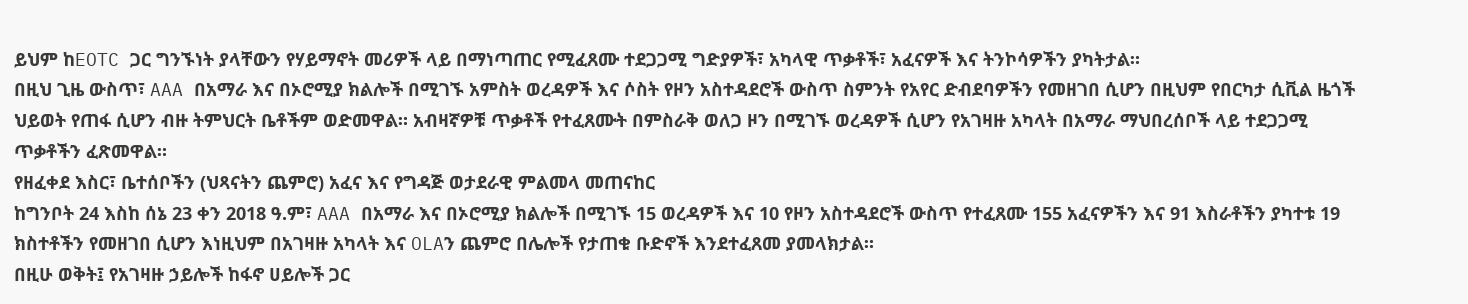ይህም ከEOTC ጋር ግንኙነት ያላቸውን የሃይማኖት መሪዎች ላይ በማነጣጠር የሚፈጸሙ ተደጋጋሚ ግድያዎች፣ አካላዊ ጥቃቶች፣ አፈናዎች እና ትንኮሳዎችን ያካትታል።
በዚህ ጊዜ ውስጥ፣ AAA በአማራ እና በኦሮሚያ ክልሎች በሚገኙ አምስት ወረዳዎች እና ሶስት የዞን አስተዳደሮች ውስጥ ስምንት የአየር ድብደባዎችን የመዘገበ ሲሆን በዚህም የበርካታ ሲቪል ዜጎች ህይወት የጠፋ ሲሆን ብዙ ትምህርት ቤቶችም ወድመዋል። አብዛኛዎቹ ጥቃቶች የተፈጸሙት በምስራቅ ወለጋ ዞን በሚገኙ ወረዳዎች ሲሆን የአገዛዙ አካላት በአማራ ማህበረሰቦች ላይ ተደጋጋሚ ጥቃቶችን ፈጽመዋል።
የዘፈቀደ እስር፣ ቤተሰቦችን (ህጻናትን ጨምሮ) አፈና እና የግዳጅ ወታደራዊ ምልመላ መጠናከር
ከግንቦት 24 እስከ ሰኔ 23 ቀን 2018 ዓ.ም፣ AAA በአማራ እና በኦሮሚያ ክልሎች በሚገኙ 15 ወረዳዎች እና 10 የዞን አስተዳደሮች ውስጥ የተፈጸሙ 155 አፈናዎችን እና 91 እስራቶችን ያካተቱ 19 ክስተቶችን የመዘገበ ሲሆን እነዚህም በአገዛዙ አካላት እና OLAን ጨምሮ በሌሎች የታጠቁ ቡድኖች እንደተፈጸመ ያመላክታል።
በዚሁ ወቅት፤ የአገዛዙ ኃይሎች ከፋኖ ሀይሎች ጋር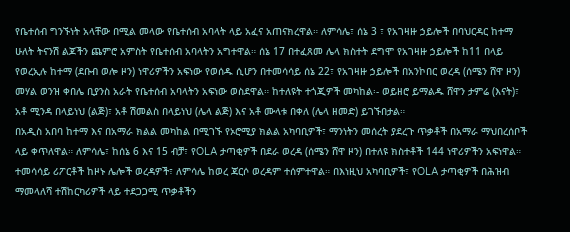የቤተሰብ ግንኙነት አላቸው በሚል መላው የቤተሰብ አባላት ላይ አፈና አጠናክረዋል። ለምሳሌ፣ ሰኔ 3 ፣ የአገዛዙ ኃይሎች በባህርዳር ከተማ ሁለት ትናንሽ ልጆችን ጨምሮ አምስት የቤተሰብ አባላትን አግተዋል። ሰኔ 17 በተፈጸመ ሌላ ክስተት ደግሞ የአገዛዙ ኃይሎች ከ11 በላይ የወረኢሉ ከተማ (ደቡብ ወሎ ዞን) ነዋሪዎችን አፍነው የወሰዱ ሲሆን በተመሳሳይ ሰኔ 22፣ የአገዛዙ ኃይሎች በአንኮበር ወረዳ (ሰሜን ሸዋ ዞን) መሃል ወንዝ ቀበሌ ቢያንስ አራት የቤተሰብ አባላትን አፍነው ወስደዋል። ከተለዩት ተጎጂዎች መካከል፡- ወይዘሮ ይማልዱ ሸዋን ታምሬ (እናት)፣ አቶ ሚንዳ በላይነህ (ልጅ)፣ አቶ ሽመልስ በላይነህ (ሌላ ልጅ) እና አቶ ሙላቱ በቀለ (ሌላ ዘመድ) ይገኙበታል።
በአዲስ አበባ ከተማ እና በአማራ ክልል መካከል በሚገኙ የኦሮሚያ ክልል አካባቢዎች፣ ማንነትን መሰረት ያደረጉ ጥቃቶች በአማራ ማህበረሰቦች ላይ ቀጥለዋል። ለምሳሌ፣ ከሰኔ 6 እና 15 ብቻ፣ የOLA ታጣቂዎች በደራ ወረዳ (ሰሜን ሸዋ ዞን) በተለዩ ክስተቶች 144 ነዋሪዎችን አፍነዋል። ተመሳሳይ ሪፖርቶች ከዞኑ ሌሎች ወረዳዎች፣ ለምሳሌ ከወረ ጃርሶ ወረዳም ተሰምተዋል። በእነዚህ አካባቢዎች፣ የOLA ታጣቂዎች በሕዝብ ማመላለሻ ተሽከርካሪዎች ላይ ተደጋጋሚ ጥቃቶችን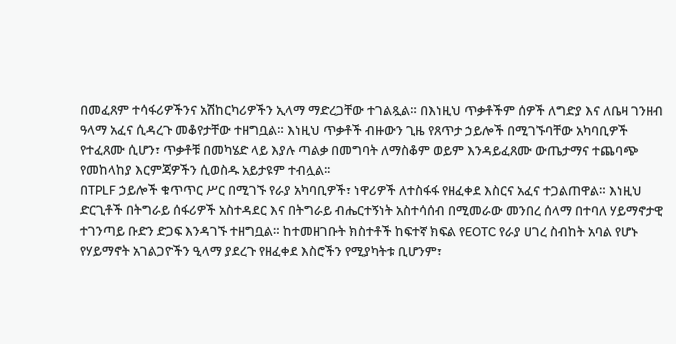በመፈጸም ተሳፋሪዎችንና አሽከርካሪዎችን ኢላማ ማድረጋቸው ተገልጿል። በእነዚህ ጥቃቶችም ሰዎች ለግድያ እና ለቤዛ ገንዘብ ዓላማ አፈና ሲዳረጉ መቆየታቸው ተዘግቧል። እነዚህ ጥቃቶች ብዙውን ጊዜ የጸጥታ ኃይሎች በሚገኙባቸው አካባቢዎች የተፈጸሙ ሲሆን፣ ጥቃቶቹ በመካሄድ ላይ እያሉ ጣልቃ በመግባት ለማስቆም ወይም እንዳይፈጸሙ ውጤታማና ተጨባጭ የመከላከያ እርምጃዎችን ሲወስዱ አይታዩም ተብሏል፡፡
በTPLF ኃይሎች ቁጥጥር ሥር በሚገኙ የራያ አካባቢዎች፣ ነዋሪዎች ለተስፋፋ የዘፈቀደ እስርና አፈና ተጋልጠዋል። እነዚህ ድርጊቶች በትግራይ ሰፋሪዎች አስተዳደር እና በትግራይ ብሔርተኝነት አስተሳሰብ በሚመራው መንበረ ሰላማ በተባለ ሃይማኖታዊ ተገንጣይ ቡድን ድጋፍ እንዳገኙ ተዘግቧል። ከተመዘገቡት ክስተቶች ከፍተኛ ክፍል የEOTC የራያ ሀገረ ስብከት አባል የሆኑ የሃይማኖት አገልጋዮችን ዒላማ ያደረጉ የዘፈቀደ እስሮችን የሚያካትቱ ቢሆንም፣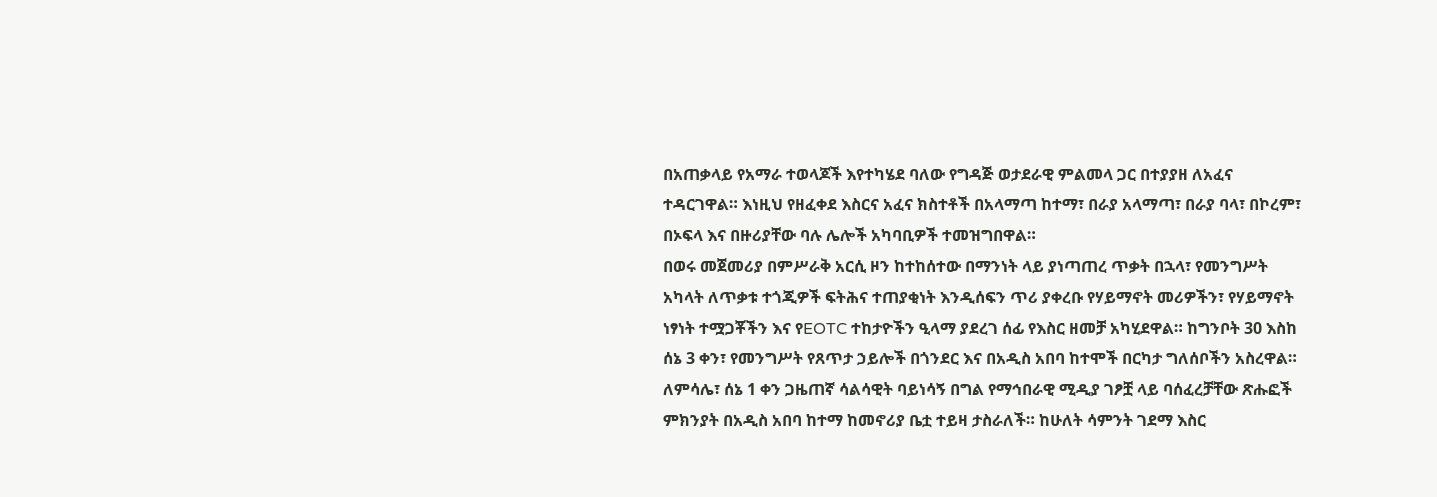በአጠቃላይ የአማራ ተወላጆች እየተካሄደ ባለው የግዳጅ ወታደራዊ ምልመላ ጋር በተያያዘ ለአፈና ተዳርገዋል። እነዚህ የዘፈቀደ እስርና አፈና ክስተቶች በአላማጣ ከተማ፣ በራያ አላማጣ፣ በራያ ባላ፣ በኮረም፣ በኦፍላ እና በዙሪያቸው ባሉ ሌሎች አካባቢዎች ተመዝግበዋል።
በወሩ መጀመሪያ በምሥራቅ አርሲ ዞን ከተከሰተው በማንነት ላይ ያነጣጠረ ጥቃት በኋላ፣ የመንግሥት አካላት ለጥቃቱ ተጎጂዎች ፍትሕና ተጠያቂነት እንዲሰፍን ጥሪ ያቀረቡ የሃይማኖት መሪዎችን፣ የሃይማኖት ነፃነት ተሟጋቾችን እና የEOTC ተከታዮችን ዒላማ ያደረገ ሰፊ የእስር ዘመቻ አካሂደዋል። ከግንቦት 30 እስከ ሰኔ 3 ቀን፣ የመንግሥት የጸጥታ ኃይሎች በጎንደር እና በአዲስ አበባ ከተሞች በርካታ ግለሰቦችን አስረዋል። ለምሳሌ፣ ሰኔ 1 ቀን ጋዜጠኛ ሳልሳዊት ባይነሳኝ በግል የማኅበራዊ ሚዲያ ገፆቿ ላይ ባሰፈረቻቸው ጽሑፎች ምክንያት በአዲስ አበባ ከተማ ከመኖሪያ ቤቷ ተይዛ ታስራለች። ከሁለት ሳምንት ገደማ እስር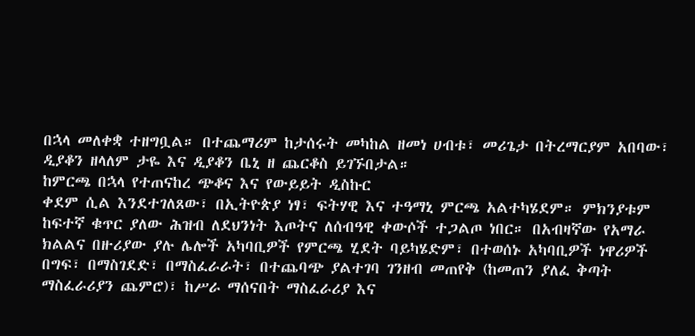በኋላ መለቀቋ ተዘግቧል። በተጨማሪም ከታሰሩት መካከል ዘመነ ሀብቱ፣ መሪጌታ በትረማርያም አበባው፣ ዲያቆን ዘላለም ታዬ እና ዲያቆን ቤኒ ዘ ጨርቆስ ይገኙበታል።
ከምርጫ በኋላ የተጠናከረ ጭቆና እና የውይይት ዲስኩር
ቀደም ሲል እንደተገለጸው፣ በኢትዮጵያ ነፃ፣ ፍትሃዊ እና ተዓማኒ ምርጫ አልተካሄደም። ምክንያቱም ከፍተኛ ቁጥር ያለው ሕዝብ ለደህንነት እጦትና ለሰብዓዊ ቀውሶች ተጋልጦ ነበር። በአብዛኛው የአማራ ክልልና በዙሪያው ያሉ ሌሎች አካባቢዎች የምርጫ ሂደት ባይካሄድም፣ በተወሰኑ አካባቢዎች ነዋሪዎች በግፍ፣ በማስገደድ፣ በማስፈራራት፣ በተጨባጭ ያልተገባ ገንዘብ መጠየቅ (ከመጠን ያለፈ ቅጣት ማስፈራሪያን ጨምሮ)፣ ከሥራ ማሰናበት ማስፈራሪያ እና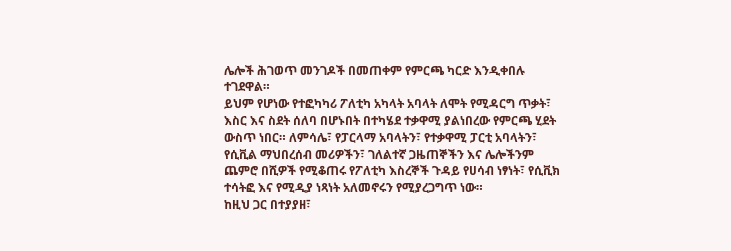ሌሎች ሕገወጥ መንገዶች በመጠቀም የምርጫ ካርድ እንዲቀበሉ ተገደዋል።
ይህም የሆነው የተፎካካሪ ፖለቲካ አካላት አባላት ለሞት የሚዳርግ ጥቃት፣ እስር እና ስደት ሰለባ በሆኑበት በተካሄደ ተቃዋሚ ያልነበረው የምርጫ ሂደት ውስጥ ነበር። ለምሳሌ፣ የፓርላማ አባላትን፣ የተቃዋሚ ፓርቲ አባላትን፣ የሲቪል ማህበረሰብ መሪዎችን፣ ገለልተኛ ጋዜጠኞችን እና ሌሎችንም ጨምሮ በሺዎች የሚቆጠሩ የፖለቲካ እስረኞች ጉዳይ የሀሳብ ነፃነት፣ የሲቪክ ተሳትፎ እና የሚዲያ ነጻነት አለመኖሩን የሚያረጋግጥ ነው።
ከዚህ ጋር በተያያዘ፣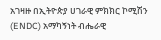አገዛዙ በኢትዮጵያ ሀገራዊ ምክክር ኮሚሽን (ENDC) አማካኝነት ብሔራዊ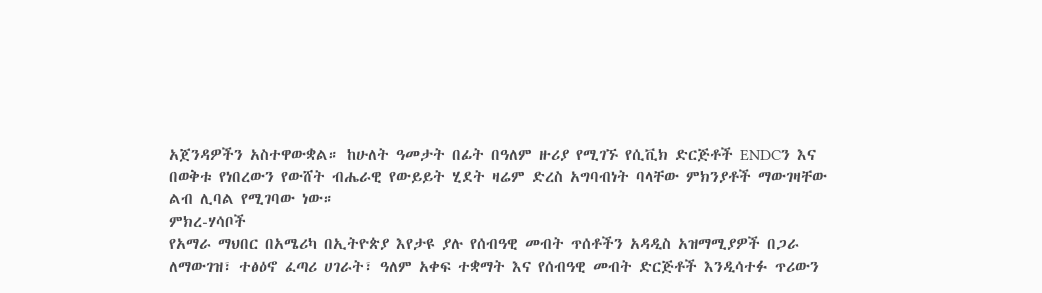አጀንዳዎችን አስተዋውቋል። ከሁለት ዓመታት በፊት በዓለም ዙሪያ የሚገኙ የሲቪክ ድርጅቶች ENDCን እና በወቅቱ የነበረውን የውሸት ብሔራዊ የውይይት ሂደት ዛሬም ድረስ አግባብነት ባላቸው ምክንያቶች ማውገዛቸው ልብ ሊባል የሚገባው ነው።
ምክረ-ሃሳቦች
የአማራ ማህበር በአሜሪካ በኢትዮጵያ እየታዩ ያሉ የሰብዓዊ መብት ጥሰቶችን አዳዲስ አዝማሚያዎች በጋራ ለማውገዝ፣ ተፅዕኖ ፈጣሪ ሀገራት፣ ዓለም አቀፍ ተቋማት እና የሰብዓዊ መብት ድርጅቶች እንዲሳተፉ ጥሪውን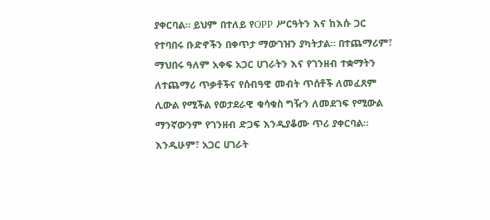ያቀርባል። ይህም በተለይ የOPP ሥርዓትን እና ከእሱ ጋር የተባበሩ ቡድኖችን በቀጥታ ማውገዝን ያካትታል። በተጨማሪም፣ ማህበሩ ዓለም አቀፍ አጋር ሀገራትን እና የገንዘብ ተቋማትን ለተጨማሪ ጥቃቶችና የሰብዓዊ መብት ጥሰቶች ለመፈጸም ሊውል የሚችል የወታደራዊ ቁሳቁስ ግዥን ለመደገፍ የሚውል ማንኛውንም የገንዘብ ድጋፍ እንዲያቆሙ ጥሪ ያቀርባል። እንዲሁም፣ አጋር ሀገራት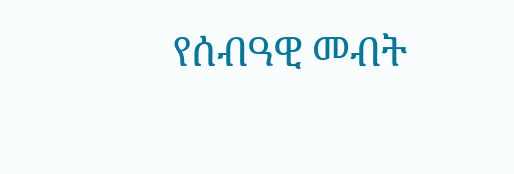የሰብዓዊ መብት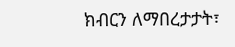ክብርን ለማበረታታት፣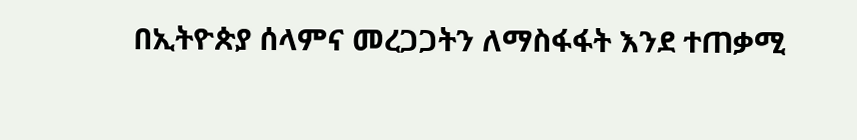በኢትዮጵያ ሰላምና መረጋጋትን ለማስፋፋት እንደ ተጠቃሚ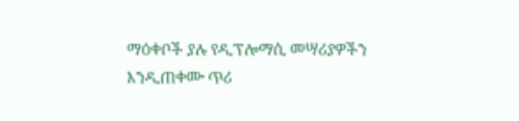ማዕቀቦች ያሉ የዲፕሎማሲ መሣሪያዎችን እንዲጠቀሙ ጥሪ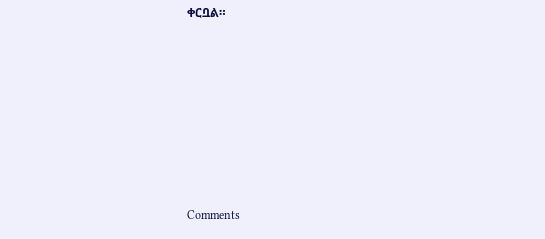ቀርቧል።












Comments